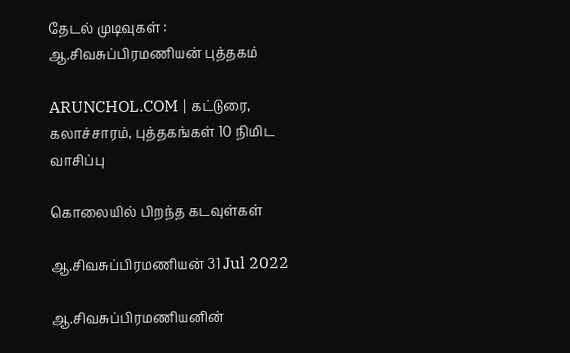தேடல் முடிவுகள் : ஆ.சிவசுப்பிரமணியன் புத்தகம்

ARUNCHOL.COM | கட்டுரை, கலாச்சாரம், புத்தகங்கள் 10 நிமிட வாசிப்பு

கொலையில் பிறந்த கடவுள்கள்

ஆ.சிவசுப்பிரமணியன் 31 Jul 2022

ஆ.சிவசுப்பிரமணியனின்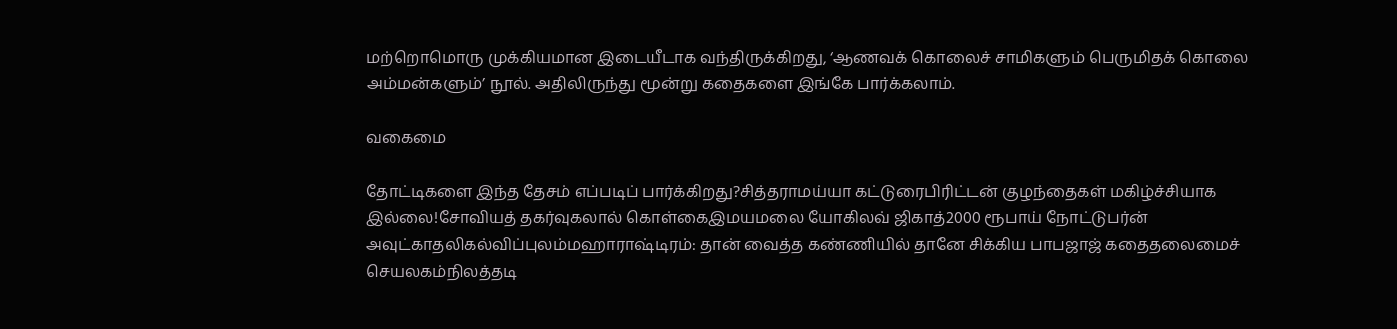மற்றொமொரு முக்கியமான இடையீடாக வந்திருக்கிறது, ‘ஆணவக் கொலைச் சாமிகளும் பெருமிதக் கொலை அம்மன்களும்’ நூல். அதிலிருந்து மூன்று கதைகளை இங்கே பார்க்கலாம்.

வகைமை

தோட்டிகளை இந்த தேசம் எப்படிப் பார்க்கிறது?சித்தராமய்யா கட்டுரைபிரிட்டன் குழந்தைகள் மகிழ்ச்சியாக இல்லை!சோவியத் தகர்வுகலால் கொள்கைஇமயமலை யோகிலவ் ஜிகாத்2000 ரூபாய் நோட்டுபர்ன் அவுட்காதலிகல்விப்புலம்மஹாராஷ்டிரம்: தான் வைத்த கண்ணியில் தானே சிக்கிய பாபஜாஜ் கதைதலைமைச் செயலகம்நிலத்தடி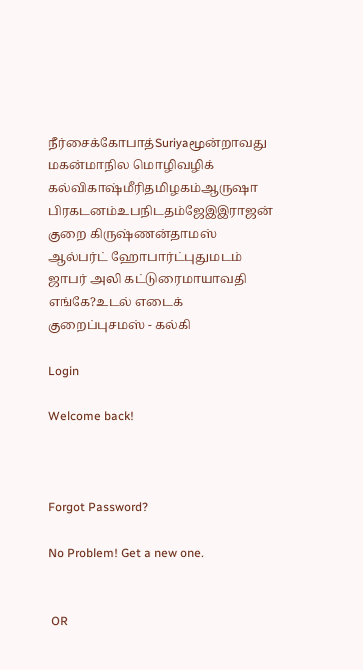நீர்சைக்கோபாத்Suriyaமூன்றாவது மகன்மாநில மொழிவழிக் கல்விகாஷ்மீரிதமிழகம்ஆருஷா பிரகடனம்உபநிடதம்ஜேஇஇராஜன் குறை கிருஷ்ணன்தாமஸ் ஆல்பர்ட் ஹோபார்ட்புதுமடம் ஜாபர் அலி கட்டுரைமாயாவதி எங்கே?உடல் எடைக் குறைப்புசமஸ் - கல்கி

Login

Welcome back!



Forgot Password?

No Problem! Get a new one.


 OR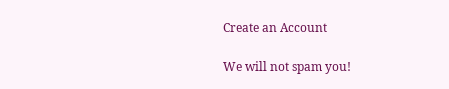Create an Account

We will not spam you!